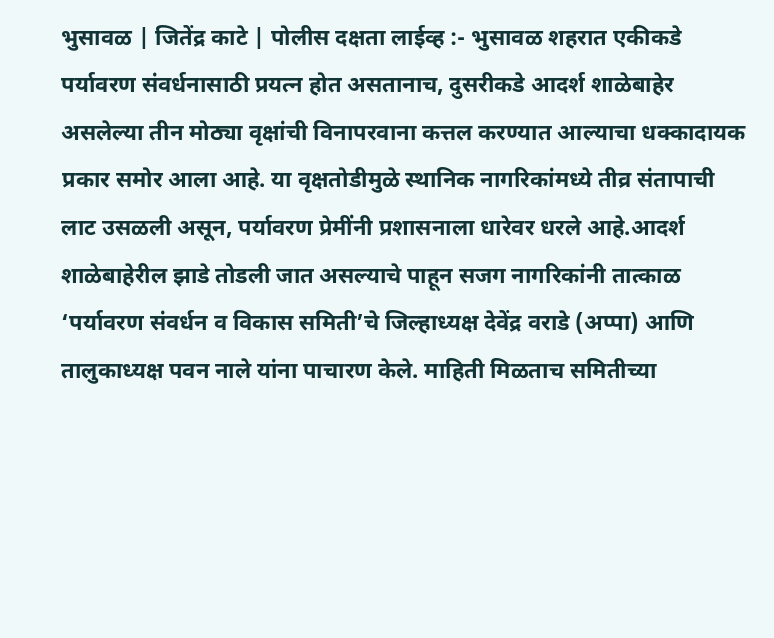भुसावळ | जितेंद्र काटे | पोलीस दक्षता लाईव्ह :- भुसावळ शहरात एकीकडे पर्यावरण संवर्धनासाठी प्रयत्न होत असतानाच, दुसरीकडे आदर्श शाळेबाहेर असलेल्या तीन मोठ्या वृक्षांची विनापरवाना कत्तल करण्यात आल्याचा धक्कादायक प्रकार समोर आला आहे. या वृक्षतोडीमुळे स्थानिक नागरिकांमध्ये तीव्र संतापाची लाट उसळली असून, पर्यावरण प्रेमींनी प्रशासनाला धारेवर धरले आहे.आदर्श शाळेबाहेरील झाडे तोडली जात असल्याचे पाहून सजग नागरिकांनी तात्काळ ‘पर्यावरण संवर्धन व विकास समिती’चे जिल्हाध्यक्ष देवेंद्र वराडे (अप्पा) आणि तालुकाध्यक्ष पवन नाले यांना पाचारण केले. माहिती मिळताच समितीच्या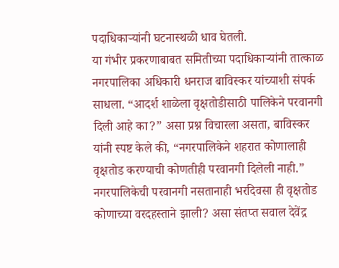पदाधिकाऱ्यांनी घटनास्थळी धाव घेतली.
या गंभीर प्रकरणाबाबत समितीच्या पदाधिकाऱ्यांनी तात्काळ नगरपालिका अधिकारी धनराज बाविस्कर यांच्याशी संपर्क साधला. “आदर्श शाळेला वृक्षतोडीसाठी पालिकेने परवानगी दिली आहे का?” असा प्रश्न विचारला असता, बाविस्कर यांनी स्पष्ट केले की, “नगरपालिकेने शहरात कोणालाही वृक्षतोड करण्याची कोणतीही परवानगी दिलेली नाही.” नगरपालिकेची परवानगी नसतानाही भरदिवसा ही वृक्षतोड कोणाच्या वरदहस्ताने झाली? असा संतप्त सवाल देवेंद्र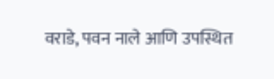वराडे, पवन नाले आणि उपस्थित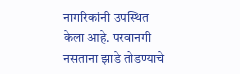नागरिकांनी उपस्थित केला आहे. परवानगी नसताना झाडे तोडण्याचे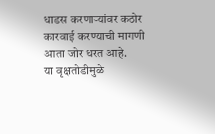धाडस करणाऱ्यांवर कठोर कारवाई करण्याची मागणी आता जोर धरत आहे.
या वृक्षतोडीमुळे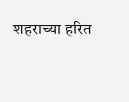शहराच्या हरित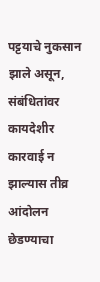पट्टयाचे नुकसान झाले असून, संबंधितांवर कायदेशीर कारवाई न झाल्यास तीव्र आंदोलन छेडण्याचा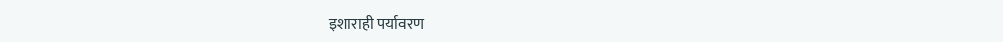इशाराही पर्यावरण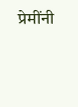प्रेमींनी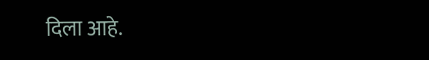दिला आहे.